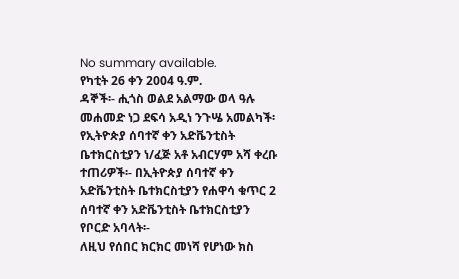No summary available.
የካቲት 26 ቀን 2004 ዓ.ም.
ዳኞች፡- ሒጎስ ወልደ አልማው ወላ ዓሉ መሐመድ ነጋ ደፍሳ አዲነ ንጉሤ አመልካች፡ የኢትዮጵያ ሰባተኛ ቀን አድቬንቲስት ቤተክርስቲያን ነ/ፈጅ አቶ አብርሃም አሻ ቀረቡ ተጠሪዎች፡- በኢትዮጵያ ሰባተኛ ቀን አድቬንቲስት ቤተክርስቲያን የሐዋሳ ቁጥር 2 ሰባተኛ ቀን አድቬንቲስት ቤተክርስቲያን የቦርድ አባላት፡-
ለዚህ የሰበር ክርክር መነሻ የሆነው ክስ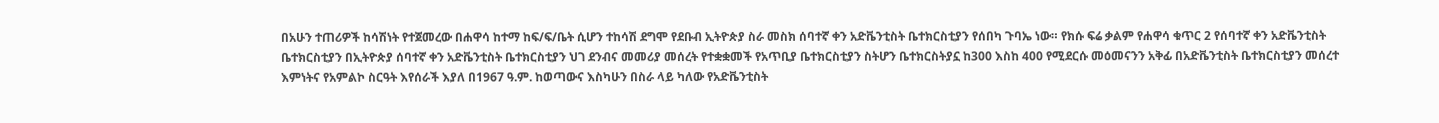በአሁን ተጠሪዎች ከሳሽነት የተጀመረው በሐዋሳ ከተማ ከፍ/ፍ/ቤት ሲሆን ተከሳሽ ደግሞ የደቡብ ኢትዮጵያ ስራ መስክ ሰባተኛ ቀን አድቬንቲስት ቤተክርስቲያን የሰበካ ጉባኤ ነው። የክሱ ፍሬ ቃልም የሐዋሳ ቁጥር 2 የሰባተኛ ቀን አድቬንቲስት ቤተክርስቲያን በኢትዮጵያ ሰባተኛ ቀን አድቬንቲስት ቤተክርስቲያን ህገ ደንብና መመሪያ መሰረት የተቋቋመች የአጥቢያ ቤተክርስቲያን ስትሆን ቤተክርስትያኗ ከ300 እስከ 400 የሚደርሱ መዕመናንን አቅፊ በአድቬንቲስት ቤተክርስቲያን መሰረተ እምነትና የአምልኮ ስርዓት እየሰራች እያለ በ1967 ዓ.ም. ከወጣውና እስካሁን በስራ ላይ ካለው የአድቬንቲስት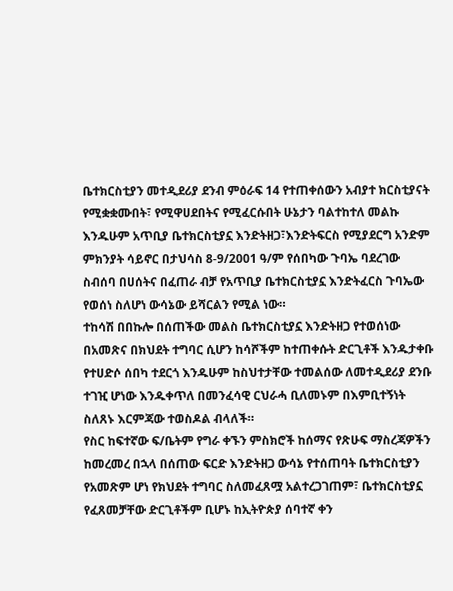ቤተክርስቲያን መተዲደሪያ ደንብ ምዕራፍ 14 የተጠቀሰውን አብያተ ክርስቲያናት የሚቋቋሙበት፣ የሚዋሀደበትና የሚፈርሱበት ሁኔታን ባልተከተለ መልኩ እንዱሁም አጥቢያ ቤተክርስቲያኗ እንድትዘጋ፣እንድትፍርስ የሚያደርግ አንድም ምክንያት ሳይኖር በታህሳስ 8-9/2001 ዓ/ም የሰበካው ጉባኤ ባደረገው ስብሰባ በሀሰትና በፈጠራ ብቻ የአጥቢያ ቤተክርስቲያኗ እንድትፈርስ ጉባኤው የወሰነ ስለሆነ ውሳኔው ይሻርልን የሚል ነው።
ተከሳሽ በበኩሎ በሰጠችው መልስ ቤተክርስቲያኗ እንድትዘጋ የተወሰነው በአመጽና በክህደት ተግባር ሲሆን ከሳሾችም ከተጠቀሱት ድርጊቶች እንዱታቀቡ የተሀድሶ ሰበካ ተደርጎ እንዱሁም ከስህተታቸው ተመልሰው ለመተዲደሪያ ደንቡ ተገዢ ሆነው እንዱቀጥለ በመንፈሳዊ ርህራሓ ቢለመኑም በእምቢተኝነት ስለጸኑ እርምጃው ተወስዶል ብላለች።
የስር ከፍተኛው ፍ/ቤትም የግራ ቀኙን ምስክሮች ከሰማና የጽሁፍ ማስረጃዎችን ከመረመረ በኋላ በሰጠው ፍርድ እንድትዘጋ ውሳኔ የተሰጠባት ቤተክርስቲያን የአመጽም ሆነ የክህደት ተግባር ስለመፈጸሟ አልተረጋገጠም፣ ቤተክርስቲያኗ የፈጸመቻቸው ድርጊቶችም ቢሆኑ ከኢትዮጵያ ሰባተኛ ቀን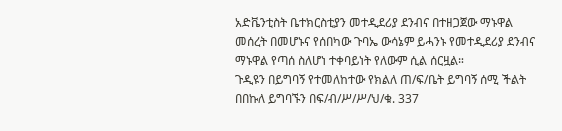አድቬንቲስት ቤተክርስቲያን መተዲደሪያ ደንብና በተዘጋጀው ማኑዋል መሰረት በመሆኑና የሰበካው ጉባኤ ውሳኔም ይሓንኑ የመተዲደሪያ ደንብና ማኑዋል የጣሰ ስለሆነ ተቀባይነት የለውም ሲል ሰርዟል።
ጉዲዩን በይግባኝ የተመለከተው የክልለ ጠ/ፍ/ቤት ይግባኝ ሰሚ ችልት በበኩለ ይግባኙን በፍ/ብ/ሥ/ሥ/ህ/ቁ. 337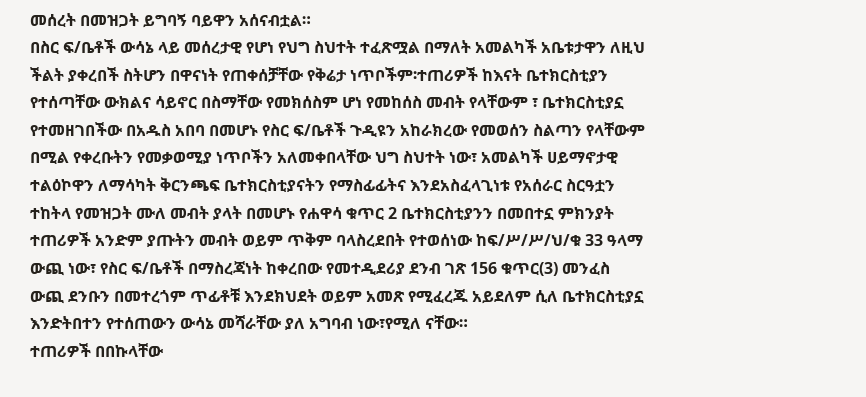መሰረት በመዝጋት ይግባኝ ባይዋን አሰናብቷል።
በስር ፍ/ቤቶች ውሳኔ ላይ መሰረታዊ የሆነ የህግ ስህተት ተፈጽሟል በማለት አመልካች አቤቱታዋን ለዚህ ችልት ያቀረበች ስትሆን በዋናነት የጠቀሰቻቸው የቅሬታ ነጥቦችም፡ተጠሪዎች ከእናት ቤተክርስቲያን የተሰጣቸው ውክልና ሳይኖር በስማቸው የመክሰስም ሆነ የመከሰስ መብት የላቸውም ፣ ቤተክርስቲያኗ የተመዘገበችው በአዱስ አበባ በመሆኑ የስር ፍ/ቤቶች ጉዲዩን አከራክረው የመወሰን ስልጣን የላቸውም በሚል የቀረቡትን የመቃወሚያ ነጥቦችን አለመቀበላቸው ህግ ስህተት ነው፣ አመልካች ሀይማኖታዊ ተልዕኮዋን ለማሳካት ቅርንጫፍ ቤተክርስቲያናትን የማስፊፊትና እንደአስፈላጊነቱ የአሰራር ስርዓቷን ተከትላ የመዝጋት ሙለ መብት ያላት በመሆኑ የሐዋሳ ቁጥር 2 ቤተክርስቲያንን በመበተኗ ምክንያት ተጠሪዎች አንድም ያጡትን መብት ወይም ጥቅም ባላስረደበት የተወሰነው ከፍ/ሥ/ሥ/ህ/ቁ 33 ዓላማ ውጪ ነው፣ የስር ፍ/ቤቶች በማስረጃነት ከቀረበው የመተዲደሪያ ደንብ ገጽ 156 ቁጥር(3) መንፈስ ውጪ ደንቡን በመተረጎም ጥፊቶቹ እንደክህደት ወይም አመጽ የሚፈረጁ አይደለም ሲለ ቤተክርስቲያኗ እንድትበተን የተሰጠውን ውሳኔ መሻራቸው ያለ አግባብ ነው፣የሚለ ናቸው።
ተጠሪዎች በበኩላቸው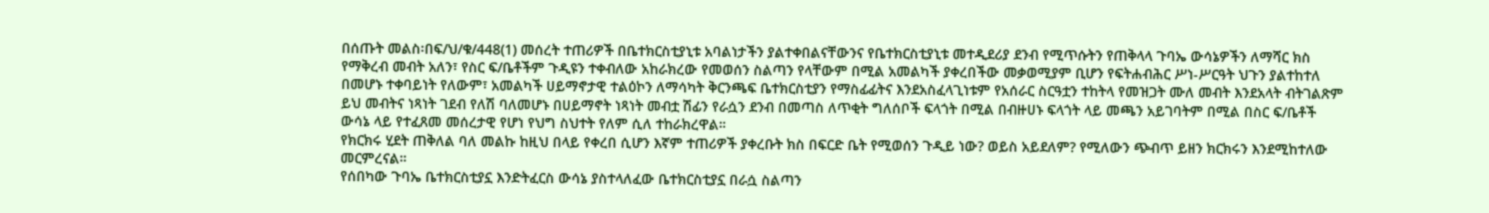በሰጡት መልስ፡በፍ/ህ/ቁ/448(1) መሰረት ተጠሪዎች በቤተክርስቲያኒቱ አባልነታችን ያልተቀበልናቸውንና የቤተክርስቲያኒቱ መተዲደሪያ ደንብ የሚጥሱትን የጠቅላላ ጉባኤ ውሳኔዎችን ለማሻር ክስ የማቅረብ መብት አለን፣ የስር ፍ/ቤቶችም ጉዲዩን ተቀብለው አከራክረው የመወሰን ስልጣን የላቸውም በሚል አመልካች ያቀረበችው መቃወሚያም ቢሆን የፍትሐብሕር ሥነ-ሥርዓት ህጉን ያልተከተለ በመሆኑ ተቀባይነት የለውም፣ አመልካች ሀይማኖታዊ ተልዕኮን ለማሳካት ቅርንጫፍ ቤተክርስቲያን የማስፊፊትና እንደአስፈላጊነቱም የአሰራር ስርዓቷን ተከትላ የመዝጋት ሙለ መብት እንደአላት ብትገልጽም ይህ መብትና ነጻነት ገደብ የለሽ ባለመሆኑ በሀይማኖት ነጻነት መብቷ ሽፊን የራሷን ደንብ በመጣስ ለጥቂት ግለሰቦች ፍላጎት በሚል በብዙሀኑ ፍላጎት ላይ መጫን አይገባትም በሚል በስር ፍ/ቤቶች ውሳኔ ላይ የተፈጸመ መሰረታዊ የሆነ የህግ ስህተት የለም ሲለ ተከራክረዋል።
የክርክሩ ሂደት ጠቅለል ባለ መልኩ ከዚህ በላይ የቀረበ ሲሆን እኛም ተጠሪዎች ያቀረቡት ክስ በፍርድ ቤት የሚወሰን ጉዲይ ነው? ወይስ አይደለም? የሚለውን ጭብጥ ይዘን ክርክሩን እንደሚከተለው መርምረናል።
የሰበካው ጉባኤ ቤተክርስቲያኗ እንድትፈርስ ውሳኔ ያስተላለፈው ቤተክርስቲያኗ በራሷ ስልጣን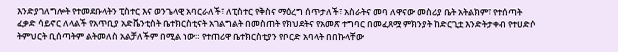እንድያገለግሎት የተመደቡላትን ፒስተር እና ወንጌላዊ አባርራለች፣ ለፒስተር የቅስና ማዕረግ ሰጥታለች፣ አስራትና መባ ለዋናው መስሪያ ቤት አትልክም፣ የተሰጣት ፈቃድ ሳይኖር ለላልች የአጥቢያ አድቬንቲስት ቤተክርስቲናት አገልግልት በመስጠት የክህደትና የአመጽ ተግባር በመፈጸሟ ምክንያት ከድርጊቷ እንድትታቀብ የተሀድሶ ትምህርት ቢሰጣትም ልትመለስ አልቻለችም በሚል ነው። የተጠሪዋ ቤተክርስቲያን የቦርድ አባላት በበኩላቸው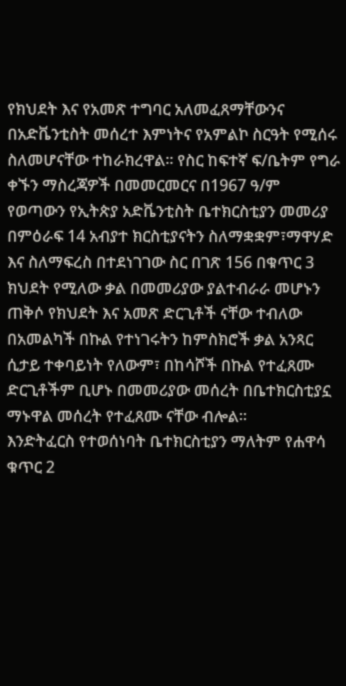የክህደት እና የአመጽ ተግባር አለመፈጸማቸውንና በአድቬንቲስት መሰረተ እምነትና የአምልኮ ስርዓት የሚሰሩ ስለመሆናቸው ተከራክረዋል። የስር ከፍተኛ ፍ/ቤትም የግራ ቀኙን ማስረጃዎች በመመርመርና በ1967 ዓ/ም የወጣውን የኢትጵያ አድቬንቲስት ቤተክርስቲያን መመሪያ በምዕራፍ 14 አብያተ ክርስቲያናትን ስለማቋቋም፣ማዋሃድ እና ስለማፍረስ በተደነገገው ስር በገጽ 156 በቁጥር 3 ክህደት የሚለው ቃል በመመሪያው ያልተብራራ መሆኑን ጠቅሶ የክህደት እና አመጽ ድርጊቶች ናቸው ተብለው በአመልካች በኩል የተነገሩትን ከምስክሮች ቃል አንጻር ሲታይ ተቀባይነት የለውም፣ በከሳሾች በኩል የተፈጸሙ ድርጊቶችም ቢሆኑ በመመሪያው መሰረት በቤተክርስቲያኗ ማኑዋል መሰረት የተፈጸሙ ናቸው ብሎል።
እንድትፈርስ የተወሰነባት ቤተክርስቲያን ማለትም የሐዋሳ ቁጥር 2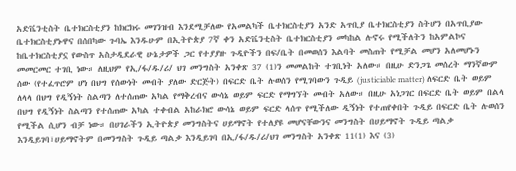አድቬንቲስት ቤተክርስቲያን ከክርክሩ መገንዝብ እንደሚቻለው የአመልካች ቤተክርስቲያን አንድ አጥቢያ ቤተክርስቲያን ስትሆን በአጥቢያው ቤተክርስቲያኑዋና በሰበካው ጉባኤ እንዱሁም በኢትዮጵያ 7ኛ ቀን አድቬንቲስት ቤተክርስቲያን መካከል ሉኖሩ የሚችለትን ከአምልኮና ከቤተክርስቲያኗ የውስጥ አስታዲደራዊ ሁኔታዎች ጋር የተያያዙ ጉዲዮችን በፍ/ቤት በመወሰን እልባት መስጠት የሚቻል መሆን አለመሆኑን መመርመር ተገቢ ነው። ለዚህም የኢ/ፋ/ዱ/ሪ/ ህገ መንግስት አንቀጽ 37 (1)ን መመልከት ተገቢነት አለው። በዚሁ ድንጋጌ መሰረት ማንኛውም ሰው (የተፈጥሮም ሆነ በህግ የሰውነት መብት ያለው ድርጅት) በፍርድ ቤት ሉወሰን የሚገባውን ጉዲይ (justiciable matter) ለፍርድ ቤት ወይም ለላላ በህግ የዲኝነት ስልጣን ለተሰጠው አካል የማቅረብና ውሳኔ ወይም ፍርድ የማግኘት መብት አለው። በዚሁ አነጋገር በፍርድ ቤት ወይም በልላ በህግ የዲኝነት ስልጣን የተሰጠው አካል ተቀብል አከራክሮ ውሳኔ ወይም ፍርድ ላሰጥ የሚችለው ዲኝነት የተጠየቀበት ጉዲይ በፍርድ ቤት ሉወሰን የሚችል ሲሆን ብቻ ነው። በሀገራችን ኢትዮጵያ መንግስትና ሀይማኖት የተለያዩ መሆናቸውንና መንግስት በሀይማኖት ጉዲይ ጣልቃ እንዲይገባ፣ሀይማኖትም በመንግስት ጉዲይ ጣልቃ እንዲይገባ በኢ/ፋ/ዱ/ሪ/ህገ መንግስት አንቀጽ 11(1) እና (3)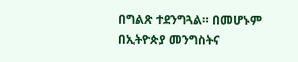በግልጽ ተደንግጓል። በመሆኑም በኢትዮጵያ መንግስትና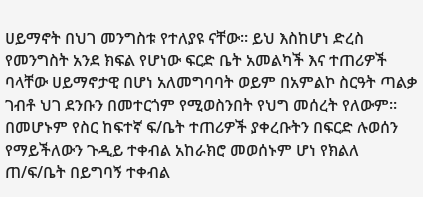ሀይማኖት በህገ መንግስቱ የተለያዩ ናቸው። ይህ እስከሆነ ድረስ የመንግስት አንደ ክፍል የሆነው ፍርድ ቤት አመልካች እና ተጠሪዎች ባላቸው ሀይማኖታዊ በሆነ አለመግባባት ወይም በአምልኮ ስርዓት ጣልቃ ገብቶ ህገ ደንቡን በመተርጎም የሚወስንበት የህግ መሰረት የለውም።
በመሆኑም የስር ከፍተኛ ፍ/ቤት ተጠሪዎች ያቀረቡትን በፍርድ ሉወሰን የማይችለውን ጉዲይ ተቀብል አከራክሮ መወሰኑም ሆነ የክልለ ጠ/ፍ/ቤት በይግባኝ ተቀብል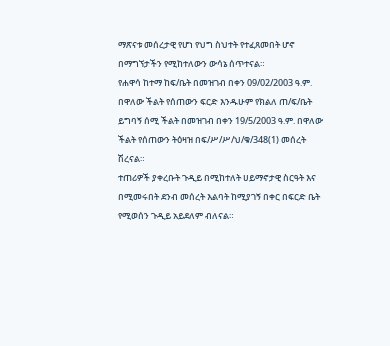ማጽናቱ መሰረታዊ የሆነ የህግ ስህተት የተፈጸመበት ሆኖ በማግኘታችን የሚከተለውን ውሳኔ ሰጥተናል።
የሐዋሳ ከተማ ከፍ/ቤት በመዝገብ በቀን 09/02/2003 ዓ.ም. በዋለው ችልት የሰጠውን ፍርድ እንዱሁም የክልለ ጠ/ፍ/ቤት ይግባኝ ሰሚ ችልት በመዝገብ በቀን 19/5/2003 ዓ.ም. በዋለው ችልት የሰጠውን ትዕዛዝ በፍ/ሥ/ሥ/ህ/ቁ/348(1) መሰረት ሽረናል።
ተጠሪዎች ያቀረቡት ጉዲይ በሚከተለት ሀይማኖታዊ ስርዓት እና በሚመሩበት ደንብ መሰረት እልባት ከሚያገኝ በቀር በፍርድ ቤት የሚወሰን ጉዲይ አይደለም ብለናል።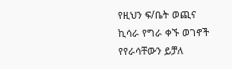የዚህን ፍ/ቤት ወጪና ኪሳራ የግራ ቀኙ ወገኖች የየራሳቸውን ይቻለ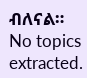ብለናል።
No topics extracted.